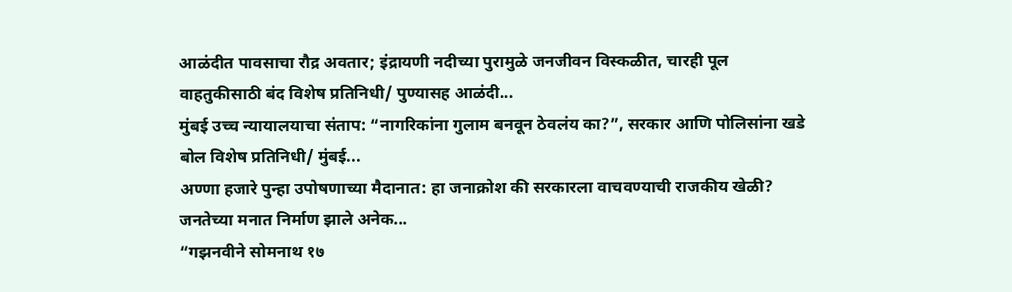आळंदीत पावसाचा रौद्र अवतार; इंद्रायणी नदीच्या पुरामुळे जनजीवन विस्कळीत, चारही पूल वाहतुकीसाठी बंद विशेष प्रतिनिधी/ पुण्यासह आळंदी...
मुंबई उच्च न्यायालयाचा संताप: “नागरिकांना गुलाम बनवून ठेवलंय का?”, सरकार आणि पोलिसांना खडे बोल विशेष प्रतिनिधी/ मुंबई...
अण्णा हजारे पुन्हा उपोषणाच्या मैदानात: हा जनाक्रोश की सरकारला वाचवण्याची राजकीय खेळी? जनतेच्या मनात निर्माण झाले अनेक...
“गझनवीने सोमनाथ १७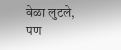वेळा लुटले, पण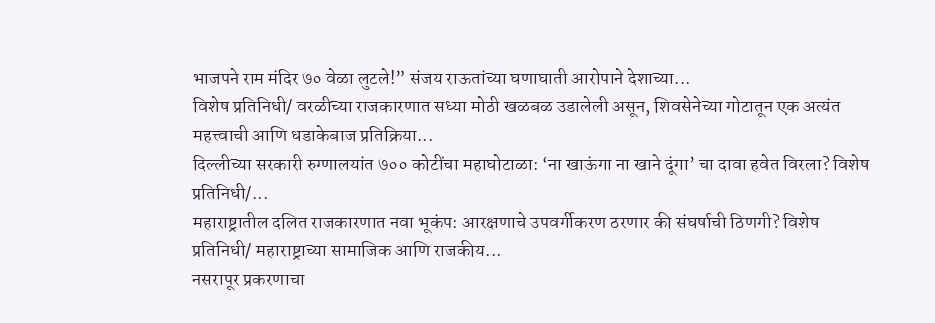भाजपने राम मंदिर ७० वेळा लुटले!” संजय राऊतांच्या घणाघाती आरोपाने देशाच्या...
विशेष प्रतिनिधी/ वरळीच्या राजकारणात सध्या मोठी खळबळ उडालेली असून, शिवसेनेच्या गोटातून एक अत्यंत महत्त्वाची आणि धडाकेबाज प्रतिक्रिया...
दिल्लीच्या सरकारी रुग्णालयांत ७०० कोटींचा महाघोटाळा: ‘ना खाऊंगा ना खाने दूंगा’ चा दावा हवेत विरला? विशेष प्रतिनिधी/...
महाराष्ट्रातील दलित राजकारणात नवा भूकंप: आरक्षणाचे उपवर्गीकरण ठरणार की संघर्षाची ठिणगी? विशेष प्रतिनिधी/ महाराष्ट्राच्या सामाजिक आणि राजकीय...
नसरापूर प्रकरणाचा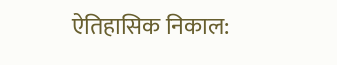ऐतिहासिक निकाल: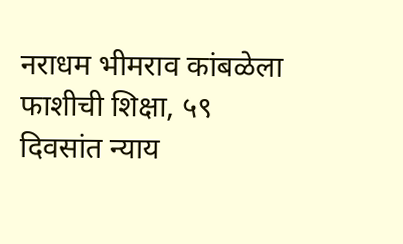नराधम भीमराव कांबळेला फाशीची शिक्षा, ५९ दिवसांत न्याय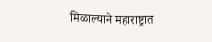मिळाल्याने महाराष्ट्रात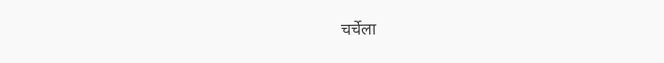चर्चेला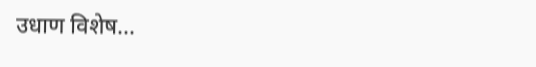उधाण विशेष...